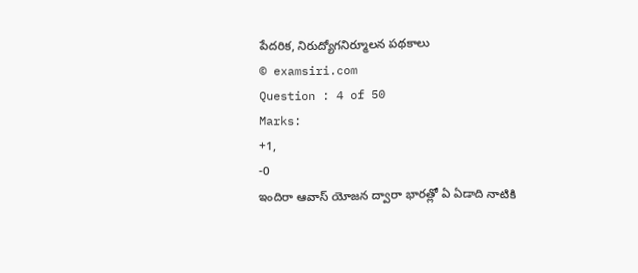పేదరిక, నిరుద్యోగనిర్మూలన పథకాలు
© examsiri.com
Question : 4 of 50
Marks:
+1,
-0
ఇందిరా ఆవాస్ యోజన ద్వారా భారత్లో ఏ ఏడాది నాటికి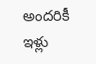అందరికీ ఇళ్లు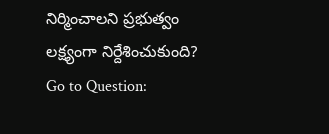నిర్మించాలని ప్రభుత్వం లక్ష్యంగా నిర్దేశించుకుంది?
Go to Question: